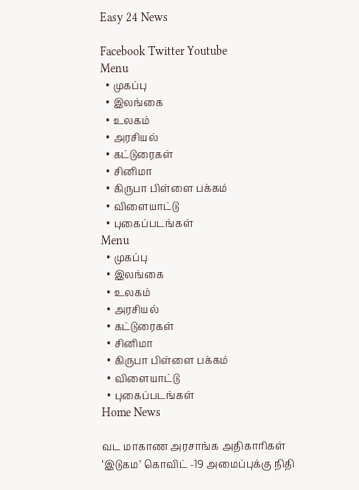Easy 24 News

Facebook Twitter Youtube
Menu
  • முகப்பு
  • இலங்கை
  • உலகம்
  • அரசியல்
  • கட்டுரைகள்
  • சினிமா
  • கிருபா பிள்ளை பக்கம்
  • விளையாட்டு
  • புகைப்படங்கள்
Menu
  • முகப்பு
  • இலங்கை
  • உலகம்
  • அரசியல்
  • கட்டுரைகள்
  • சினிமா
  • கிருபா பிள்ளை பக்கம்
  • விளையாட்டு
  • புகைப்படங்கள்
Home News

வட மாகாண அரசாங்க அதிகாரிகள் ‘இடுகம’ கொவிட் -19 அமைப்புக்கு நிதி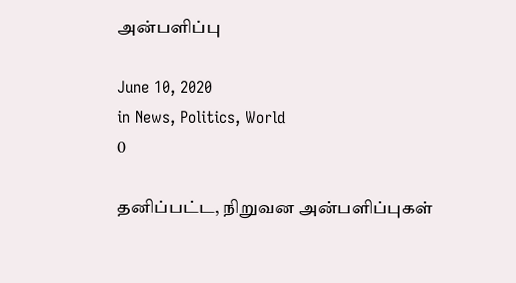அன்பளிப்பு

June 10, 2020
in News, Politics, World
0

தனிப்பட்ட, நிறுவன அன்பளிப்புகள்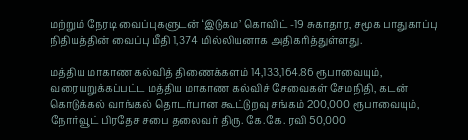மற்றும் நேரடி வைப்புகளுடன் ‘இடுகம’ கொவிட் -19 சுகாதார, சமூக பாதுகாப்பு நிதியத்தின் வைப்பு மீதி 1,374 மில்லியனாக அதிகரித்துள்ளது.

மத்திய மாகாண கல்வித் திணைக்களம் 14,133,164.86 ரூபாவையும், வரையறுக்கப்பட்ட மத்திய மாகாண கல்விச் சேவைகள் சேமநிதி, கடன் கொடுக்கல் வாங்கல் தொடர்பான கூட்டுறவு சங்கம் 200,000 ரூபாவையும், நோர்வூட் பிரதேச சபை தலைவர் திரு. கே.கே. ரவி 50,000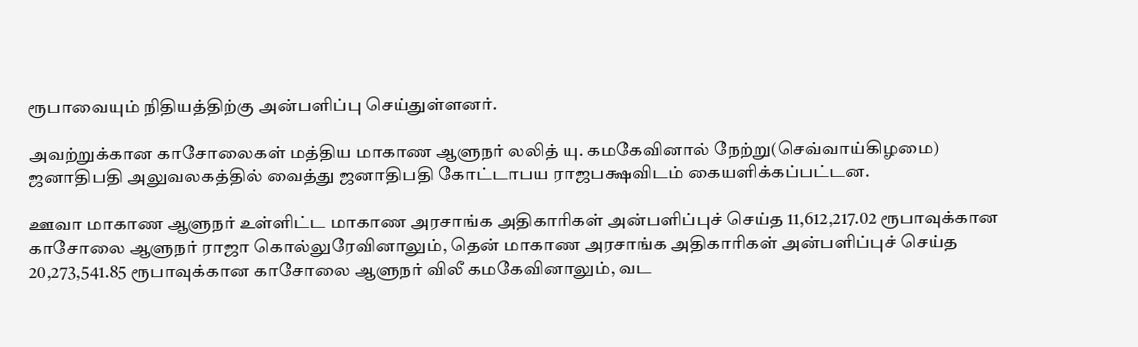ரூபாவையும் நிதியத்திற்கு அன்பளிப்பு செய்துள்ளனர்.

அவற்றுக்கான காசோலைகள் மத்திய மாகாண ஆளுநர் லலித் யு. கமகேவினால் நேற்று(செவ்வாய்கிழமை) ஜனாதிபதி அலுவலகத்தில் வைத்து ஜனாதிபதி கோட்டாபய ராஜபக்ஷவிடம் கையளிக்கப்பட்டன.

ஊவா மாகாண ஆளுநர் உள்ளிட்ட மாகாண அரசாங்க அதிகாரிகள் அன்பளிப்புச் செய்த 11,612,217.02 ரூபாவுக்கான காசோலை ஆளுநர் ராஜா கொல்லுரேவினாலும், தென் மாகாண அரசாங்க அதிகாரிகள் அன்பளிப்புச் செய்த 20,273,541.85 ரூபாவுக்கான காசோலை ஆளுநர் விலீ கமகேவினாலும், வட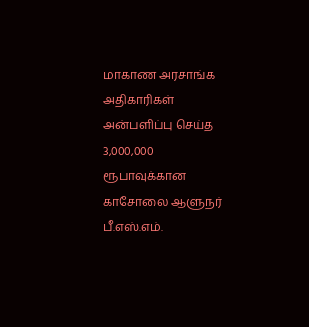மாகாண அரசாங்க அதிகாரிகள் அன்பளிப்பு செய்த 3,000,000 ரூபாவுக்கான காசோலை ஆளுநர் பீ.எஸ்.எம்.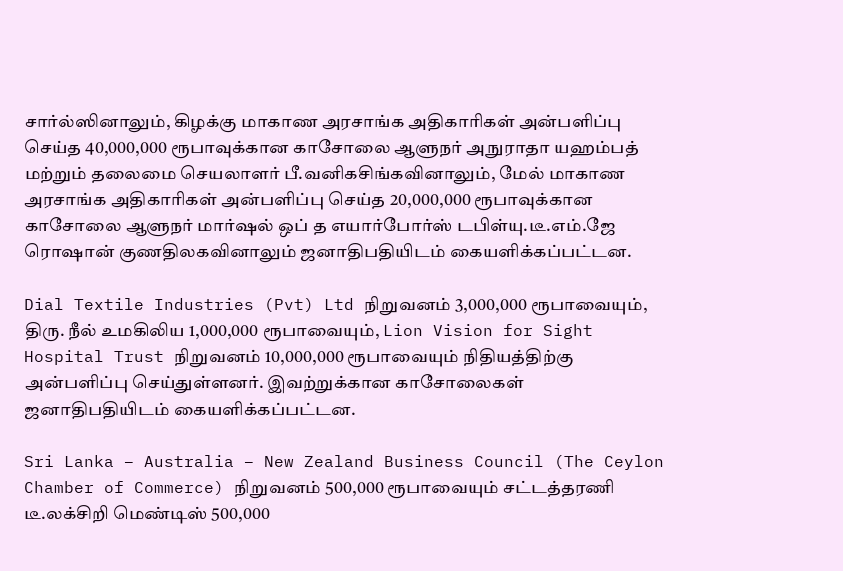சார்ல்ஸினாலும், கிழக்கு மாகாண அரசாங்க அதிகாரிகள் அன்பளிப்பு செய்த 40,000,000 ரூபாவுக்கான காசோலை ஆளுநர் அநுராதா யஹம்பத் மற்றும் தலைமை செயலாளர் பீ.வனிகசிங்கவினாலும், மேல் மாகாண அரசாங்க அதிகாரிகள் அன்பளிப்பு செய்த 20,000,000 ரூபாவுக்கான காசோலை ஆளுநர் மார்ஷல் ஒப் த எயார்போர்ஸ் டபிள்யு.டீ.எம்.ஜே ரொஷான் குணதிலகவினாலும் ஜனாதிபதியிடம் கையளிக்கப்பட்டன.

Dial Textile Industries (Pvt) Ltd நிறுவனம் 3,000,000 ரூபாவையும், திரு. நீல் உமகிலிய 1,000,000 ரூபாவையும், Lion Vision for Sight Hospital Trust நிறுவனம் 10,000,000 ரூபாவையும் நிதியத்திற்கு அன்பளிப்பு செய்துள்ளனர். இவற்றுக்கான காசோலைகள் ஜனாதிபதியிடம் கையளிக்கப்பட்டன.

Sri Lanka – Australia – New Zealand Business Council (The Ceylon Chamber of Commerce) நிறுவனம் 500,000 ரூபாவையும் சட்டத்தரணி டீ.லக்சிறி மெண்டிஸ் 500,000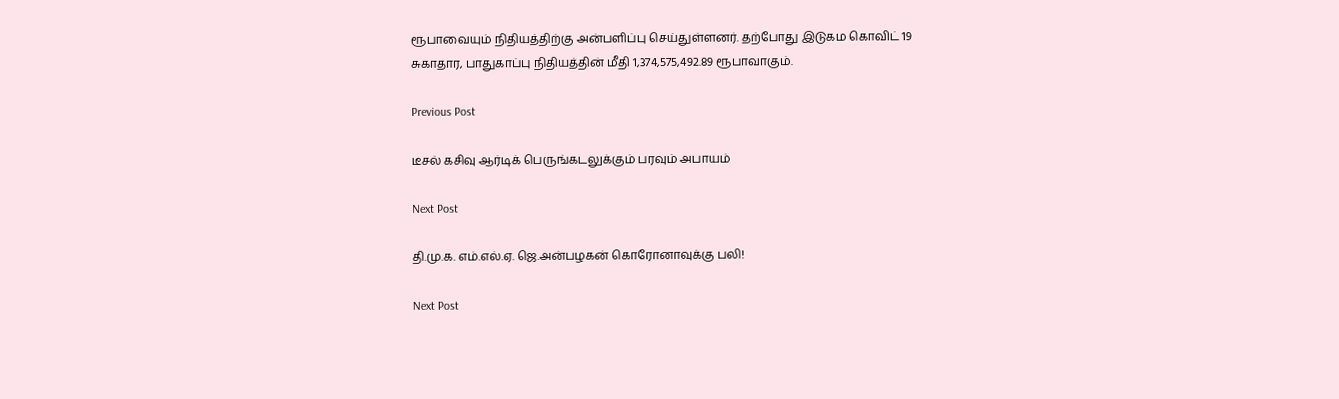ரூபாவையும் நிதியத்திற்கு அன்பளிப்பு செய்துள்ளனர். தற்போது இடுகம கொவிட் 19 சுகாதார, பாதுகாப்பு நிதியத்தின் மீதி 1,374,575,492.89 ரூபாவாகும்.

Previous Post

டீசல் கசிவு ஆர்டிக் பெருங்கடலுக்கும் பரவும் அபாயம்

Next Post

தி.மு.க. எம்.எல்.ஏ. ஜெ.அன்பழகன் கொரோனாவுக்கு பலி!

Next Post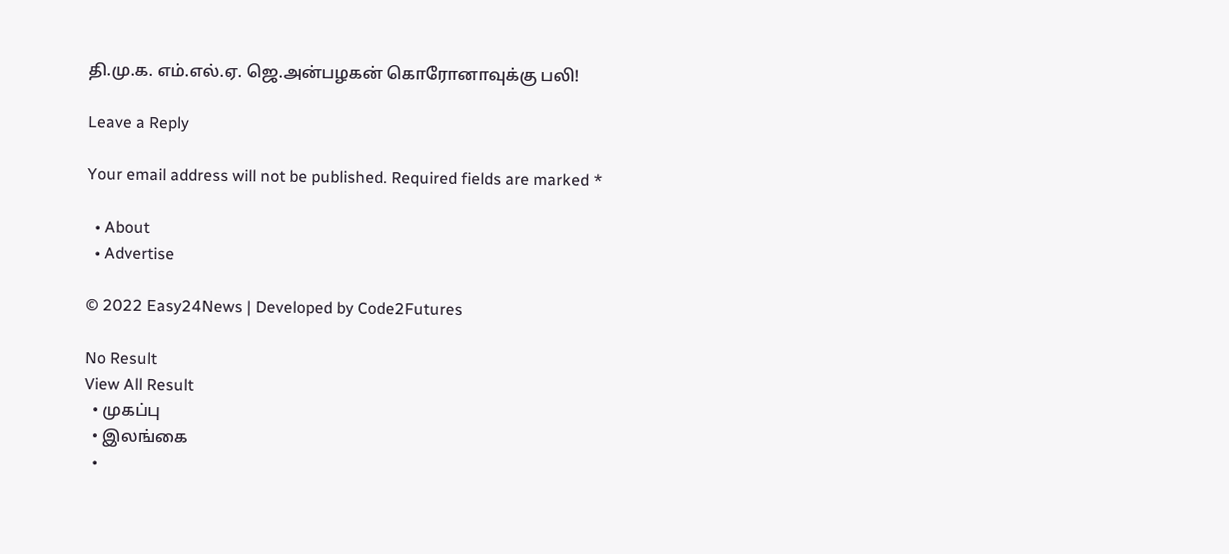தி.மு.க. எம்.எல்.ஏ. ஜெ.அன்பழகன் கொரோனாவுக்கு பலி!

Leave a Reply

Your email address will not be published. Required fields are marked *

  • About
  • Advertise

© 2022 Easy24News | Developed by Code2Futures

No Result
View All Result
  • முகப்பு
  • இலங்கை
  •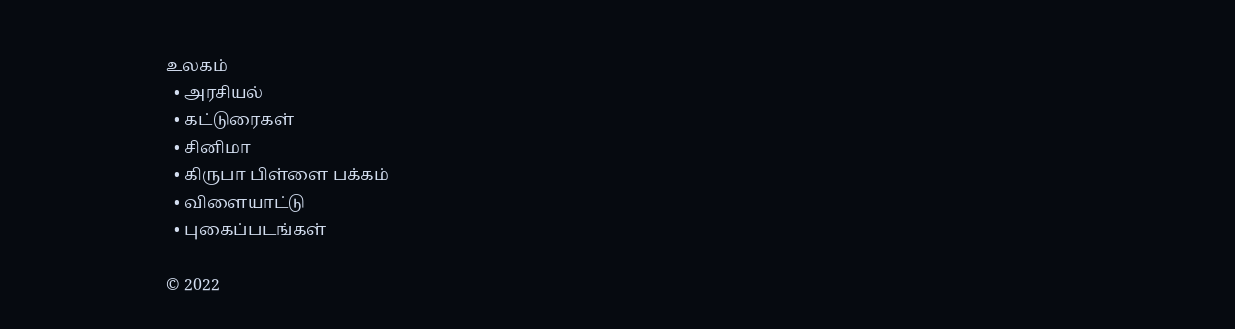உலகம்
  • அரசியல்
  • கட்டுரைகள்
  • சினிமா
  • கிருபா பிள்ளை பக்கம்
  • விளையாட்டு
  • புகைப்படங்கள்

© 2022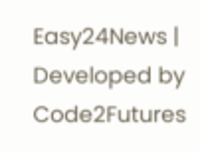Easy24News | Developed by Code2Futures